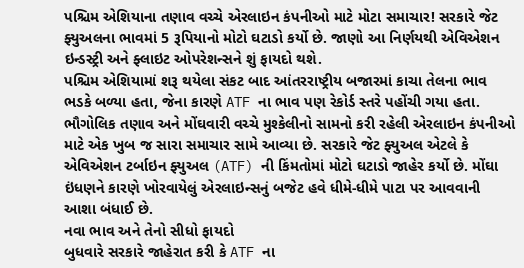પશ્ચિમ એશિયાના તણાવ વચ્ચે એરલાઇન કંપનીઓ માટે મોટા સમાચાર! સરકારે જેટ ફ્યુઅલના ભાવમાં 5 રૂપિયાનો મોટો ઘટાડો કર્યો છે. જાણો આ નિર્ણયથી એવિએશન ઇન્ડસ્ટ્રી અને ફ્લાઇટ ઓપરેશન્સને શું ફાયદો થશે.
પશ્ચિમ એશિયામાં શરૂ થયેલા સંકટ બાદ આંતરરાષ્ટ્રીય બજારમાં કાચા તેલના ભાવ ભડકે બળ્યા હતા, જેના કારણે ATF ના ભાવ પણ રેકોર્ડ સ્તરે પહોંચી ગયા હતા.
ભૌગોલિક તણાવ અને મોંઘવારી વચ્ચે મુશ્કેલીનો સામનો કરી રહેલી એરલાઇન કંપનીઓ માટે એક ખુબ જ સારા સમાચાર સામે આવ્યા છે. સરકારે જેટ ફ્યુઅલ એટલે કે એવિએશન ટર્બાઇન ફ્યુઅલ (ATF) ની કિંમતોમાં મોટો ઘટાડો જાહેર કર્યો છે. મોંઘા ઇંધણને કારણે ખોરવાયેલું એરલાઇન્સનું બજેટ હવે ધીમે-ધીમે પાટા પર આવવાની આશા બંધાઈ છે.
નવા ભાવ અને તેનો સીધો ફાયદો
બુધવારે સરકારે જાહેરાત કરી કે ATF ના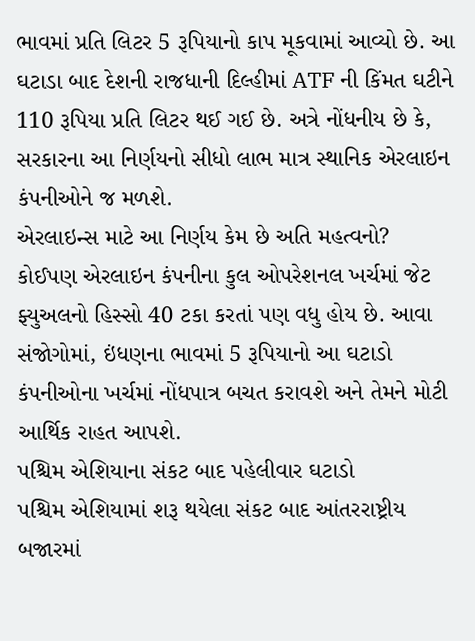ભાવમાં પ્રતિ લિટર 5 રૂપિયાનો કાપ મૂકવામાં આવ્યો છે. આ ઘટાડા બાદ દેશની રાજધાની દિલ્હીમાં ATF ની કિંમત ઘટીને 110 રૂપિયા પ્રતિ લિટર થઈ ગઈ છે. અત્રે નોંધનીય છે કે, સરકારના આ નિર્ણયનો સીધો લાભ માત્ર સ્થાનિક એરલાઇન કંપનીઓને જ મળશે.
એરલાઇન્સ માટે આ નિર્ણય કેમ છે અતિ મહત્વનો?
કોઈપણ એરલાઇન કંપનીના કુલ ઓપરેશનલ ખર્ચમાં જેટ ફ્યુઅલનો હિસ્સો 40 ટકા કરતાં પણ વધુ હોય છે. આવા સંજોગોમાં, ઇંધણના ભાવમાં 5 રૂપિયાનો આ ઘટાડો કંપનીઓના ખર્ચમાં નોંધપાત્ર બચત કરાવશે અને તેમને મોટી આર્થિક રાહત આપશે.
પશ્ચિમ એશિયાના સંકટ બાદ પહેલીવાર ઘટાડો
પશ્ચિમ એશિયામાં શરૂ થયેલા સંકટ બાદ આંતરરાષ્ટ્રીય બજારમાં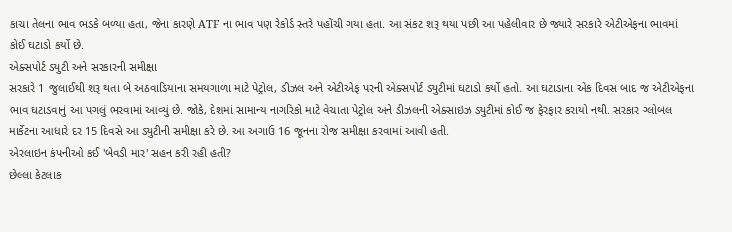કાચા તેલના ભાવ ભડકે બળ્યા હતા, જેના કારણે ATF ના ભાવ પણ રેકોર્ડ સ્તરે પહોંચી ગયા હતા. આ સંકટ શરૂ થયા પછી આ પહેલીવાર છે જ્યારે સરકારે એટીએફના ભાવમાં કોઈ ઘટાડો કર્યો છે.
એક્સપોર્ટ ડ્યુટી અને સરકારની સમીક્ષા
સરકારે 1 જુલાઈથી શરૂ થતા બે અઠવાડિયાના સમયગાળા માટે પેટ્રોલ, ડીઝલ અને એટીએફ પરની એક્સપોર્ટ ડ્યુટીમાં ઘટાડો કર્યો હતો. આ ઘટાડાના એક દિવસ બાદ જ એટીએફના ભાવ ઘટાડવાનું આ પગલું ભરવામાં આવ્યું છે. જોકે, દેશમાં સામાન્ય નાગરિકો માટે વેચાતા પેટ્રોલ અને ડીઝલની એક્સાઇઝ ડ્યુટીમાં કોઈ જ ફેરફાર કરાયો નથી. સરકાર ગ્લોબલ માર્કેટના આધારે દર 15 દિવસે આ ડ્યુટીની સમીક્ષા કરે છે. આ અગાઉ 16 જૂનના રોજ સમીક્ષા કરવામાં આવી હતી.
એરલાઇન કંપનીઓ કઈ 'બેવડી માર' સહન કરી રહી હતી?
છેલ્લા કેટલાક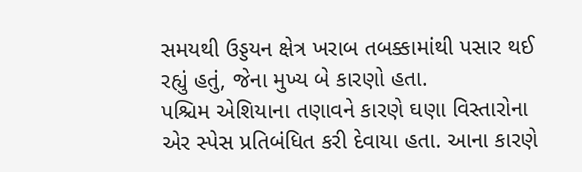સમયથી ઉડ્ડયન ક્ષેત્ર ખરાબ તબક્કામાંથી પસાર થઈ રહ્યું હતું, જેના મુખ્ય બે કારણો હતા.
પશ્ચિમ એશિયાના તણાવને કારણે ઘણા વિસ્તારોના એર સ્પેસ પ્રતિબંધિત કરી દેવાયા હતા. આના કારણે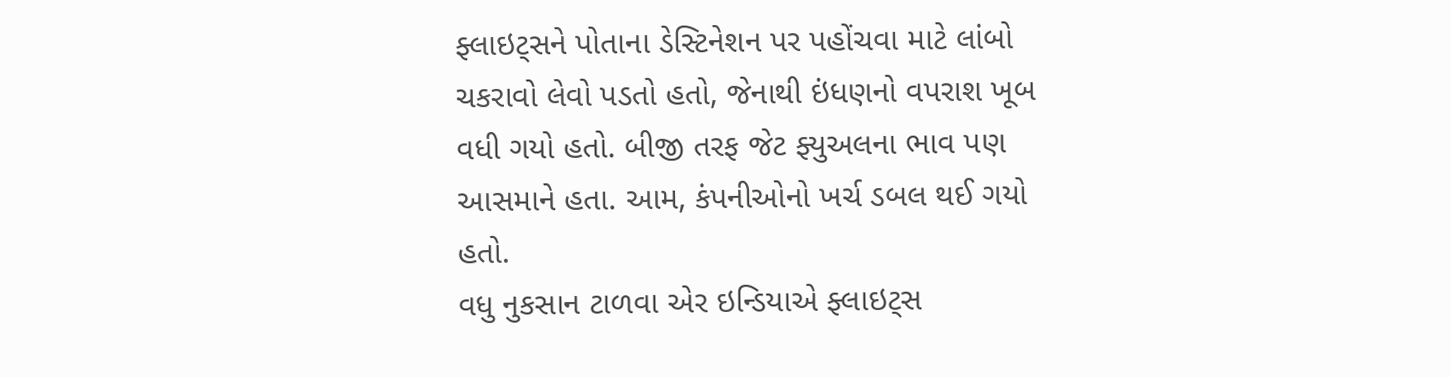ફ્લાઇટ્સને પોતાના ડેસ્ટિનેશન પર પહોંચવા માટે લાંબો ચકરાવો લેવો પડતો હતો, જેનાથી ઇંધણનો વપરાશ ખૂબ વધી ગયો હતો. બીજી તરફ જેટ ફ્યુઅલના ભાવ પણ આસમાને હતા. આમ, કંપનીઓનો ખર્ચ ડબલ થઈ ગયો હતો.
વધુ નુકસાન ટાળવા એર ઇન્ડિયાએ ફ્લાઇટ્સ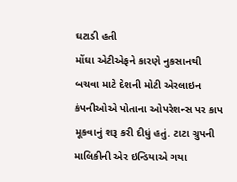ઘટાડી હતી
મોંઘા એટીએફને કારણે નુકસાનથી બચવા માટે દેશની મોટી એરલાઇન કંપનીઓએ પોતાના ઓપરેશન્સ પર કાપ મૂકવાનું શરૂ કરી દીધું હતું. ટાટા ગ્રુપની માલિકીની એર ઇન્ડિયાએ ગયા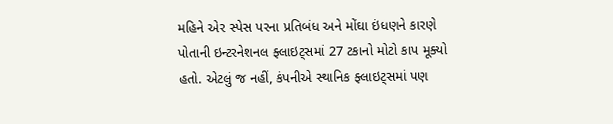મહિને એર સ્પેસ પરના પ્રતિબંધ અને મોંઘા ઇંધણને કારણે પોતાની ઇન્ટરનેશનલ ફ્લાઇટ્સમાં 27 ટકાનો મોટો કાપ મૂક્યો હતો. એટલું જ નહીં, કંપનીએ સ્થાનિક ફ્લાઇટ્સમાં પણ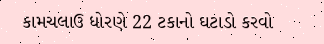કામચલાઉ ધોરણે 22 ટકાનો ઘટાડો કરવો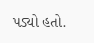પડ્યો હતો.